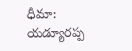ధీమా: యడ్యూరప్ప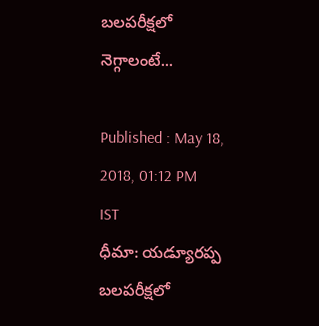బలపరీక్షలో నెగ్గాలంటే...

Published : May 18, 2018, 01:12 PM IST
ధీమా: యడ్యూరప్ప బలపరీక్షలో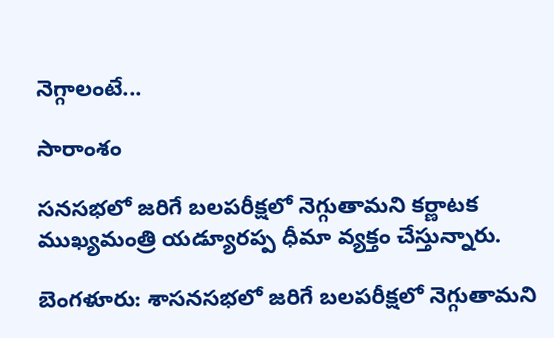నెగ్గాలంటే...

సారాంశం

సనసభలో జరిగే బలపరీక్షలో నెగ్గుతామని కర్ణాటక ముఖ్యమంత్రి యడ్యూరప్ప ధీమా వ్యక్తం చేస్తున్నారు.

బెంగళూరు: శాసనసభలో జరిగే బలపరీక్షలో నెగ్గుతామని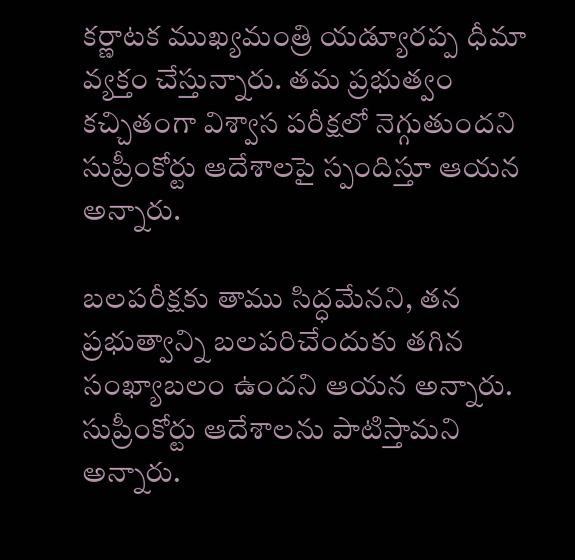కర్ణాటక ముఖ్యమంత్రి యడ్యూరప్ప ధీమా వ్యక్తం చేస్తున్నారు. తమ ప్రభుత్వం కచ్చితంగా విశ్వాస పరీక్షలో నెగ్గుతుందని సుప్రీంకోర్టు ఆదేశాలపై స్పందిస్తూ ఆయన అన్నారు.

బలపరీక్షకు తాము సిద్ధమేనని, తన ప్రభుత్వాన్ని బలపరిచేందుకు తగిన సంఖ్యాబలం ఉందని ఆయన అన్నారు. సుప్రీంకోర్టు ఆదేశాలను పాటిస్తామని అన్నారు.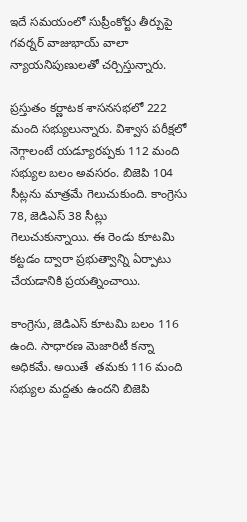ఇదే సమయంలో సుప్రీంకోర్టు తీర్పుపై గవర్నర్ వాజుభాయ్ వాలా న్యాయనిపుణులతో చర్చిస్తున్నారు.

ప్రస్తుతం కర్ణాటక శాసనసభలో 222 మంది సభ్యులున్నారు. విశ్వాస పరీక్షలో నెగ్గాలంటే యడ్యూరప్పకు 112 మంది సభ్యుల బలం అవసరం. బిజెపి 104 సీట్లను మాత్రమే గెలుచుకుంది. కాంగ్రెసు 78, జెడిఎస్ 38 సీట్లు గెలుచుకున్నాయి. ఈ రెండు కూటమి కట్టడం ద్వారా ప్రభుత్వాన్ని ఏర్పాటు చేయడానికి ప్రయత్నించాయి.

కాంగ్రెసు, జెడిఎస్ కూటమి బలం 116 ఉంది. సాధారణ మెజారిటీ కన్నా అధికమే. అయితే  తమకు 116 మంది సభ్యుల మద్దతు ఉందని బిజెపి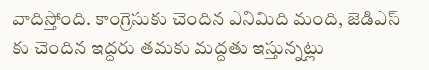వాదిస్తోంది. కాంగ్రెసుకు చెందిన ఎనిమిది మంది, జెడిఎస్ కు చెందిన ఇద్దరు తమకు మద్దతు ఇస్తున్నట్లు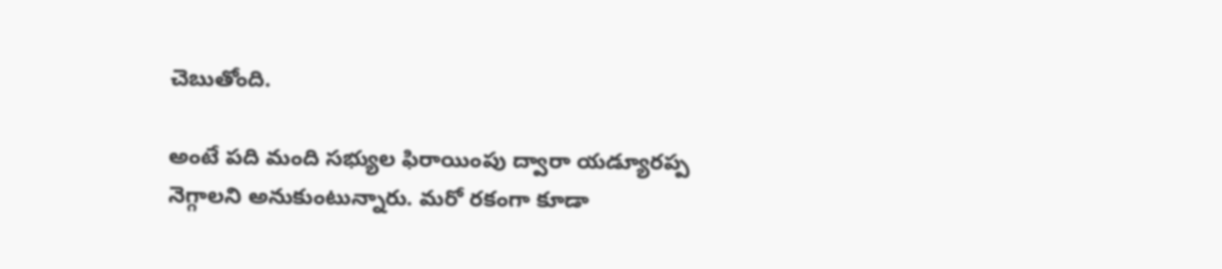చెబుతోంది.

అంటే పది మంది సభ్యుల ఫిరాయింపు ద్వారా యడ్యూరప్ప నెగ్గాలని అనుకుంటున్నారు. మరో రకంగా కూడా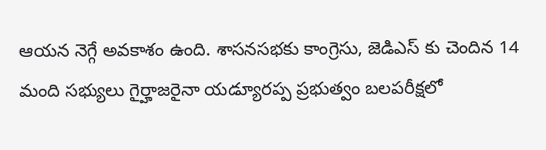ఆయన నెగ్గే అవకాశం ఉంది. శాసనసభకు కాంగ్రెసు, జెడిఎస్ కు చెందిన 14 మంది సభ్యులు గైర్హాజరైనా యడ్యూరప్ప ప్రభుత్వం బలపరీక్షలో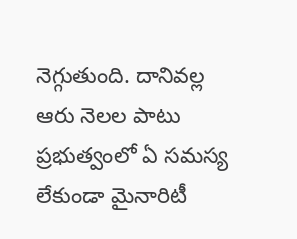నెగ్గుతుంది. దానివల్ల ఆరు నెలల పాటు ప్రభుత్వంలో ఏ సమస్య లేకుండా మైనారిటీ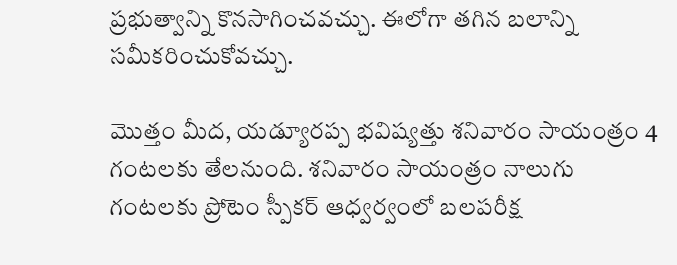ప్రభుత్వాన్ని కొనసాగించవచ్చు. ఈలోగా తగిన బలాన్ని సమీకరించుకోవచ్చు.

మొత్తం మీద, యడ్యూరప్ప భవిష్యత్తు శనివారం సాయంత్రం 4 గంటలకు తేలనుంది. శనివారం సాయంత్రం నాలుగు గంటలకు ప్రోటెం స్పీకర్ ఆధ్వర్వంలో బలపరీక్ష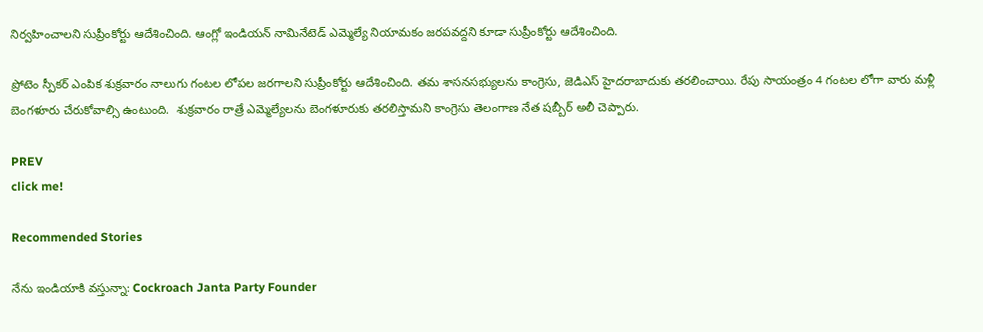నిర్వహించాలని సుప్రీంకోర్టు ఆదేశించింది. ఆంగ్లో ఇండియన్ నామినేటెడ్ ఎమ్మెల్యే నియామకం జరపవద్దని కూడా సుప్రీంకోర్టు ఆదేశించింది.

ప్రోటెం స్పీకర్ ఎంపిక శుక్రవారం నాలుగు గంటల లోపల జరగాలని సుప్రీంకోర్టు ఆదేశించింది. తమ శాసనసభ్యులను కాంగ్రెసు, జెడిఎస్ హైదరాబాదుకు తరలించాయి. రేపు సాయంత్రం 4 గంటల లోగా వారు మళ్లీ బెంగళూరు చేరుకోవాల్సి ఉంటుంది.  శుక్రవారం రాత్రే ఎమ్మెల్యేలను బెంగళూరుకు తరలిస్తామని కాంగ్రెసు తెలంగాణ నేత షబ్బీర్ అలీ చెప్పారు.

PREV
click me!

Recommended Stories

నేను ఇండియాకి వస్తున్నా: Cockroach Janta Party Founder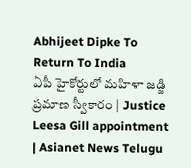Abhijeet Dipke To Return To India
ఏపీ హైకోర్టులో మహిళా జడ్జి ప్రమాణ స్వీకారం | Justice Leesa Gill appointment | Asianet News Telugu